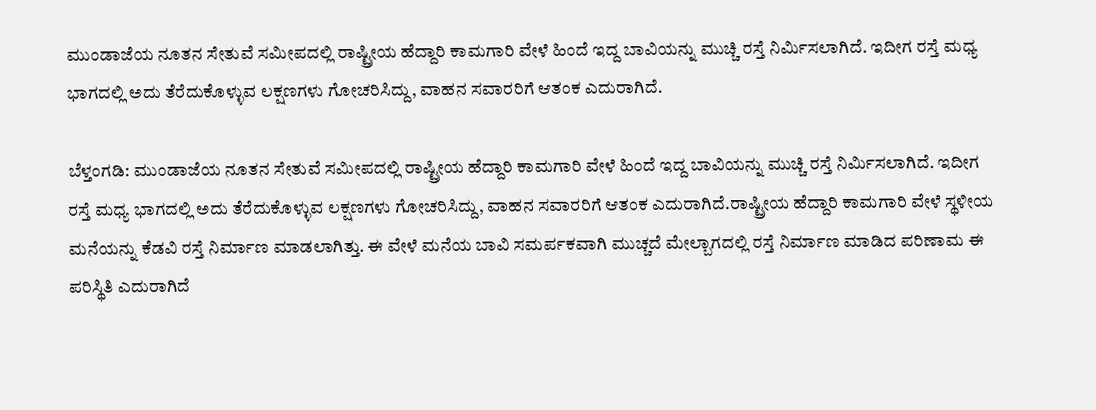ಮುಂಡಾಜೆಯ ನೂತನ ಸೇತುವೆ ಸಮೀಪದಲ್ಲಿ ರಾಷ್ಟ್ರೀಯ ಹೆದ್ದಾರಿ ಕಾಮಗಾರಿ ವೇಳೆ ಹಿಂದೆ ಇದ್ದ ಬಾವಿಯನ್ನು ಮುಚ್ಚಿ ರಸ್ತೆ ನಿರ್ಮಿಸಲಾಗಿದೆ. ಇದೀಗ ರಸ್ತೆ ಮಧ್ಯ ಭಾಗದಲ್ಲಿ ಅದು ತೆರೆದುಕೊಳ್ಳುವ ಲಕ್ಷಣಗಳು ಗೋಚರಿಸಿದ್ದು, ವಾಹನ ಸವಾರರಿಗೆ ಆತಂಕ ಎದುರಾಗಿದೆ.

ಬೆಳ್ತಂಗಡಿ: ಮುಂಡಾಜೆಯ ನೂತನ ಸೇತುವೆ ಸಮೀಪದಲ್ಲಿ ರಾಷ್ಟ್ರೀಯ ಹೆದ್ದಾರಿ ಕಾಮಗಾರಿ ವೇಳೆ ಹಿಂದೆ ಇದ್ದ ಬಾವಿಯನ್ನು ಮುಚ್ಚಿ ರಸ್ತೆ ನಿರ್ಮಿಸಲಾಗಿದೆ. ಇದೀಗ ರಸ್ತೆ ಮಧ್ಯ ಭಾಗದಲ್ಲಿ ಅದು ತೆರೆದುಕೊಳ್ಳುವ ಲಕ್ಷಣಗಳು ಗೋಚರಿಸಿದ್ದು, ವಾಹನ ಸವಾರರಿಗೆ ಆತಂಕ ಎದುರಾಗಿದೆ.ರಾಷ್ಟ್ರೀಯ ಹೆದ್ದಾರಿ ಕಾಮಗಾರಿ ವೇಳೆ ಸ್ಥಳೀಯ ಮನೆಯನ್ನು ಕೆಡವಿ ರಸ್ತೆ ನಿರ್ಮಾಣ ಮಾಡಲಾಗಿತ್ತು. ಈ ವೇಳೆ ಮನೆಯ ಬಾವಿ ಸಮರ್ಪಕವಾಗಿ ಮುಚ್ಚದೆ ಮೇಲ್ಬಾಗದಲ್ಲಿ ರಸ್ತೆ ನಿರ್ಮಾಣ ಮಾಡಿದ ಪರಿಣಾಮ ಈ ಪರಿಸ್ಥಿತಿ ಎದುರಾಗಿದೆ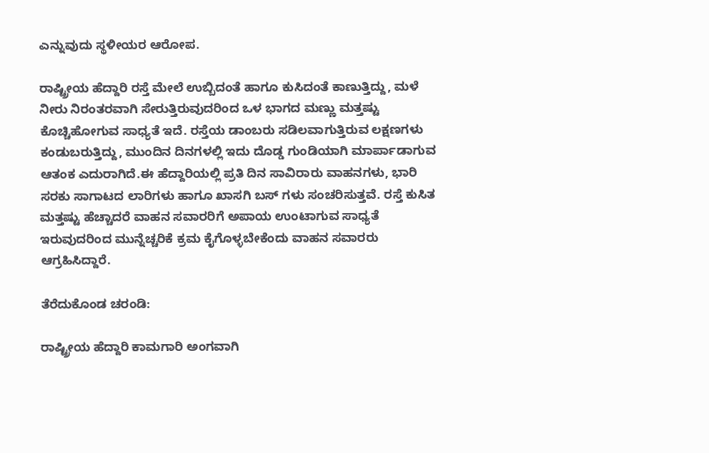ಎನ್ನುವುದು ಸ್ಥಳೀಯರ ಆರೋಪ.

ರಾಷ್ಟ್ರೀಯ ಹೆದ್ದಾರಿ ರಸ್ತೆ ಮೇಲೆ ಉಬ್ಬಿದಂತೆ ಹಾಗೂ ಕುಸಿದಂತೆ ಕಾಣುತ್ತಿದ್ದು, ಮಳೆ ನೀರು ನಿರಂತರವಾಗಿ ಸೇರುತ್ತಿರುವುದರಿಂದ ಒಳ ಭಾಗದ ಮಣ್ಣು ಮತ್ತಷ್ಟು ಕೊಚ್ಚಿಹೋಗುವ ಸಾಧ್ಯತೆ ಇದೆ. ರಸ್ತೆಯ ಡಾಂಬರು ಸಡಿಲವಾಗುತ್ತಿರುವ ಲಕ್ಷಣಗಳು ಕಂಡುಬರುತ್ತಿದ್ದು, ಮುಂದಿನ ದಿನಗಳಲ್ಲಿ ಇದು ದೊಡ್ಡ ಗುಂಡಿಯಾಗಿ ಮಾರ್ಪಾಡಾಗುವ ಆತಂಕ ಎದುರಾಗಿದೆ.ಈ ಹೆದ್ದಾರಿಯಲ್ಲಿ ಪ್ರತಿ ದಿನ ಸಾವಿರಾರು ವಾಹನಗಳು, ಭಾರಿ ಸರಕು ಸಾಗಾಟದ ಲಾರಿಗಳು ಹಾಗೂ ಖಾಸಗಿ ಬಸ್‌ ಗಳು ಸಂಚರಿಸುತ್ತವೆ. ರಸ್ತೆ ಕುಸಿತ ಮತ್ತಷ್ಟು ಹೆಚ್ಚಾದರೆ ವಾಹನ ಸವಾರರಿಗೆ ಅಪಾಯ ಉಂಟಾಗುವ ಸಾಧ್ಯತೆ ಇರುವುದರಿಂದ ಮುನ್ನೆಚ್ಚರಿಕೆ ಕ್ರಮ ಕೈಗೊಳ್ಳಬೇಕೆಂದು ವಾಹನ ಸವಾರರು ಆಗ್ರಹಿಸಿದ್ದಾರೆ.

ತೆರೆದುಕೊಂಡ ಚರಂಡಿ:

ರಾಷ್ಟ್ರೀಯ ಹೆದ್ದಾರಿ ಕಾಮಗಾರಿ ಅಂಗವಾಗಿ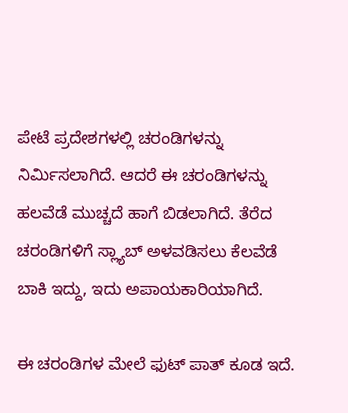ಪೇಟೆ ಪ್ರದೇಶಗಳಲ್ಲಿ ಚರಂಡಿಗಳನ್ನು ನಿರ್ಮಿಸಲಾಗಿದೆ. ಆದರೆ ಈ ಚರಂಡಿಗಳನ್ನು ಹಲವೆಡೆ ಮುಚ್ಚದೆ ಹಾಗೆ ಬಿಡಲಾಗಿದೆ. ತೆರೆದ ಚರಂಡಿಗಳಿಗೆ ಸ್ಲ್ಯಾಬ್ ಅಳವಡಿಸಲು ಕೆಲವೆಡೆ ಬಾಕಿ ಇದ್ದು, ಇದು ಅಪಾಯಕಾರಿಯಾಗಿದೆ.

ಈ ಚರಂಡಿಗಳ ಮೇಲೆ ಫುಟ್ ಪಾತ್ ಕೂಡ ಇದೆ.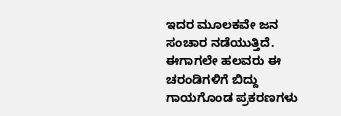ಇದರ ಮೂಲಕವೇ ಜನ ಸಂಚಾರ ನಡೆಯುತ್ತಿದೆ. ಈಗಾಗಲೇ ಹಲವರು ಈ ಚರಂಡಿಗಳಿಗೆ ಬಿದ್ದು ಗಾಯಗೊಂಡ ಪ್ರಕರಣಗಳು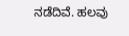ನಡೆದಿವೆ. ಹಲವು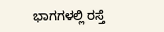ಭಾಗಗಳಲ್ಲಿ ರಸ್ತೆ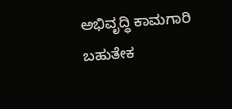ಅಭಿವೃದ್ಧಿ ಕಾಮಗಾರಿ ಬಹುತೇಕ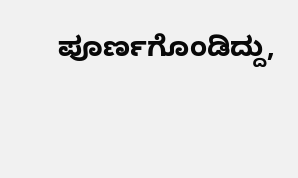ಪೂರ್ಣಗೊಂಡಿದ್ದು,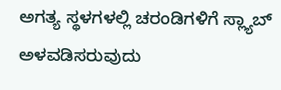ಅಗತ್ಯ ಸ್ಥಳಗಳಲ್ಲಿ ಚರಂಡಿಗಳಿಗೆ ಸ್ಲ್ಯಾಬ್ ಅಳವಡಿಸರುವುದು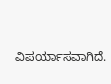ವಿಪರ್ಯಾಸವಾಗಿದೆ.